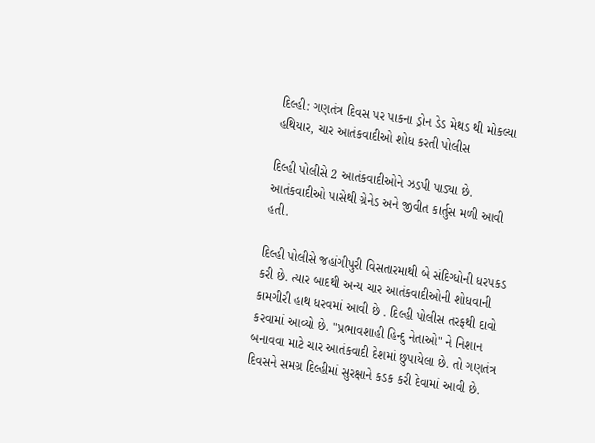દિલ્હી: ગણતંત્ર દિવસ પર પાકના ડ્રોન ડેડ મેથડ થી મોકલ્યા હથિયાર, ચાર આતંકવાદીઓ શોધ કરતી પોલીસ

દિલ્હી પોલીસે 2 આતંકવાદીઓને ઝડપી પાડ્યા છે. આતંકવાદીઓ પાસેથી ગ્રેનેડ અને જીવીત કાર્તુસ મળી આવી હતી.

દિલ્હી પોલીસે જહાંગીપુરી વિસતારમાથી બે સંદિગ્ધોની ધરપકડ કરી છે. ત્યાર બાદથી અન્ય ચાર આતંકવાદીઓની શોધવાની કામગીરી હાથ ધરવમાં આવી છે . દિલ્હી પોલીસ તરફથી દાવો કરવામાં આવ્યો છે. "પ્રભાવશાહી હિન્દુ નેતાઓ" ને નિશાન બનાવવા માટે ચાર આતંકવાદી દેશમાં છુપાયેલા છે. તો ગણતંત્ર દિવસને સમગ્ર દિલ્હીમાં સુરક્ષાને કડક કરી દેવામાં આવી છે.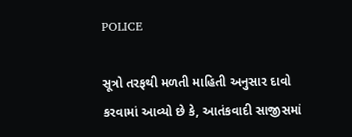POLICE

સૂત્રો તરફથી મળતી માહિતી અનુસાર દાવો કરવામાં આવ્યો છે કે, આતંકવાદી સાજીસમાં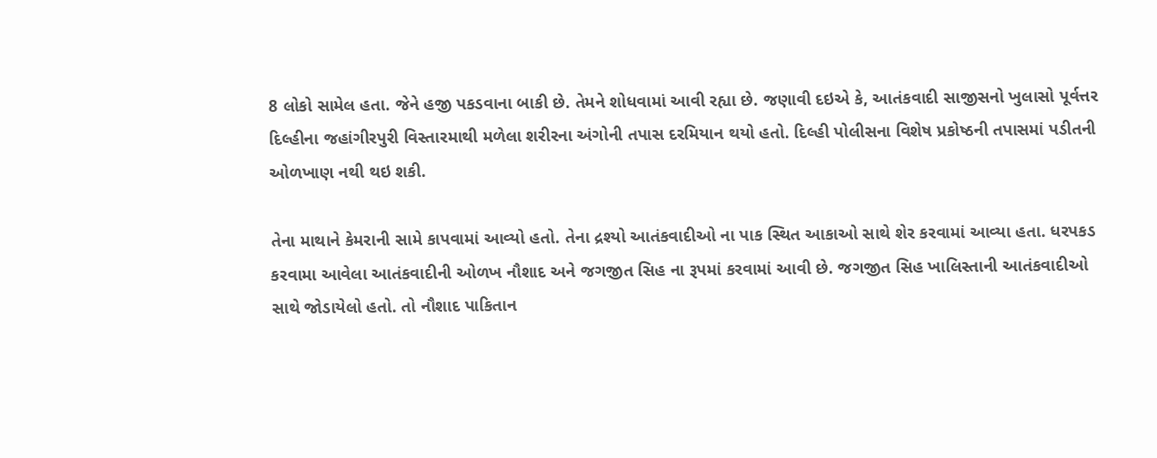8 લોકો સામેલ હતા. જેને હજી પકડવાના બાકી છે. તેમને શોધવામાં આવી રહ્યા છે. જણાવી દઇએ કે, આતંકવાદી સાજીસનો ખુલાસો પૂર્વત્તર દિલ્હીના જહાંગીરપુરી વિસ્તારમાથી મળેલા શરીરના અંગોની તપાસ દરમિયાન થયો હતો. દિલ્હી પોલીસના વિશેષ પ્રકોષ્ઠની તપાસમાં પડીતની ઓળખાણ નથી થઇ શકી.

તેના માથાને કેમરાની સામે કાપવામાં આવ્યો હતો. તેના દ્રશ્યો આતંકવાદીઓ ના પાક સ્થિત આકાઓ સાથે શેર કરવામાં આવ્યા હતા. ધરપકડ કરવામા આવેલા આતંકવાદીની ઓળખ નૌશાદ અને જગજીત સિહ ના રૂપમાં કરવામાં આવી છે. જગજીત સિહ ખાલિસ્તાની આતંકવાદીઓ સાથે જોડાયેલો હતો. તો નૌશાદ પાકિતાન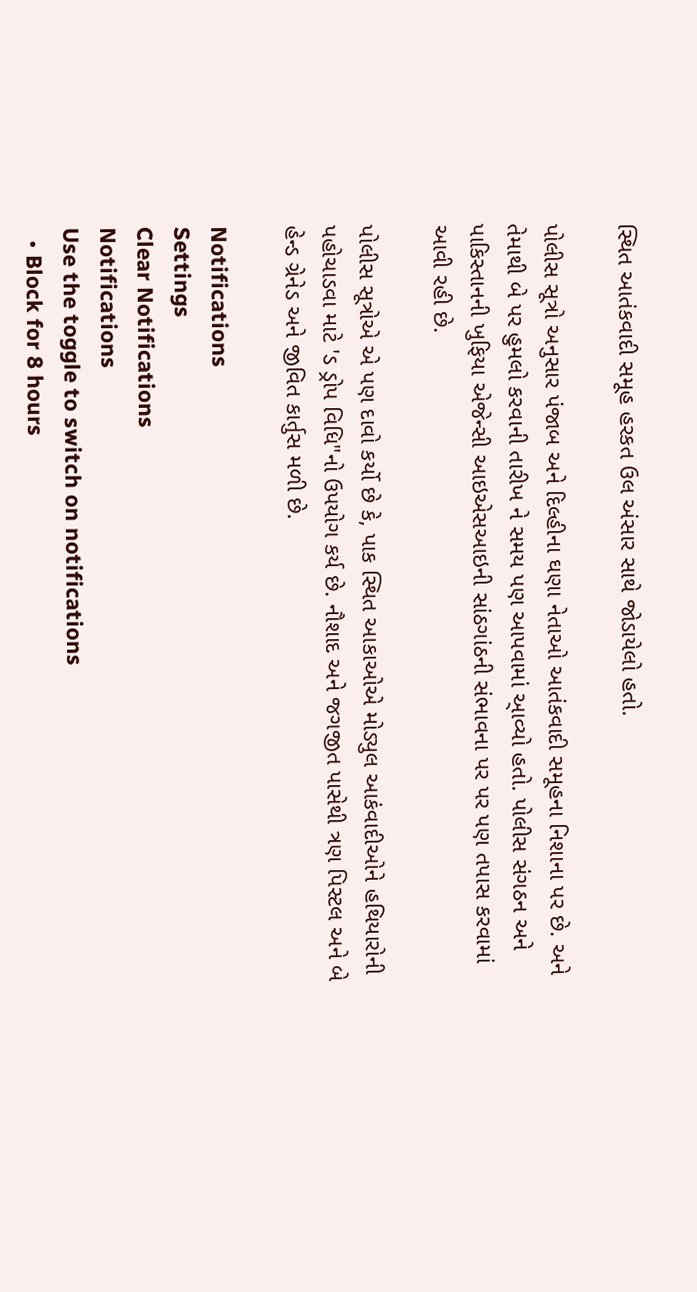સ્થિત આતંકવાદી સમૂહ હરકત ઉલ અંસાર સાથે જોડાયેલો હતો.

પોલીસ સૂત્રો અનુસાર પંજાબ અને દિલ્હીના ઘણા નેતાઓ આતંકવાદી સમૂહના નિશાના પર છે. અને તેમાથી બે પર હુમલો કરવાની તારીખ ને સમય પણ આપવામાં આ્વ્યો હતો. પોલીસ સંગઠન અને પાકિસ્તાનની ખુફિયા એજેન્સી આઇએસઆઇની સાંઠગાંઠની સંભાવના પર પર પણ તપાસ કરવામાં આવી રહી છે.

પોલીસ સૂત્રોએ એ પણ દાવો કર્યો છે કે, પાક સ્થિત આકાઓએ મોડ્યુલ આકંવાદીઓને હથિયારોની પહોચાડવા માટે 'ડ ડ્રોપ વિધિ"નો ઉપયોગ કર્ય છે. નૌશાદ અને જગજીત પાસેથી ત્રણ પિસ્ટલ અને બે હેન્ડ ગ્રેનેડ અને જીવિત કાર્તુસ મળી છે.

Notifications
Settings
Clear Notifications
Notifications
Use the toggle to switch on notifications
  • Block for 8 hours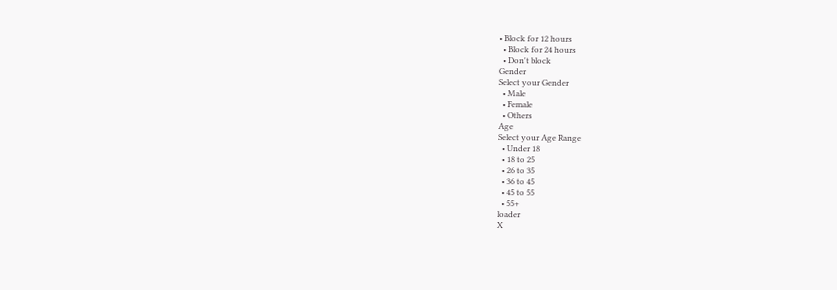• Block for 12 hours
  • Block for 24 hours
  • Don't block
Gender
Select your Gender
  • Male
  • Female
  • Others
Age
Select your Age Range
  • Under 18
  • 18 to 25
  • 26 to 35
  • 36 to 45
  • 45 to 55
  • 55+
loader
X